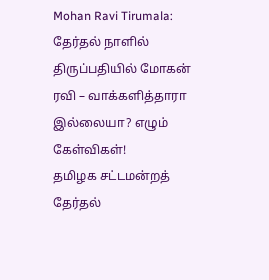Mohan Ravi Tirumala: தேர்தல் நாளில் திருப்பதியில் மோகன் ரவி – வாக்களித்தாரா இல்லையா? எழும் கேள்விகள்!
தமிழக சட்டமன்றத் தேர்தல்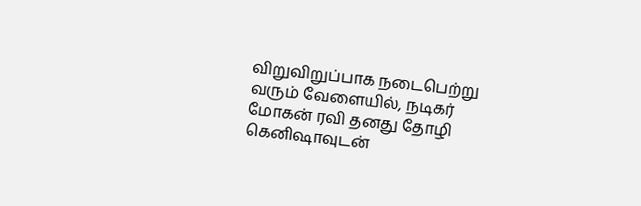விறுவிறுப்பாக நடைபெற்று வரும் வேளையில், நடிகர் மோகன் ரவி தனது தோழி கெனிஷாவுடன்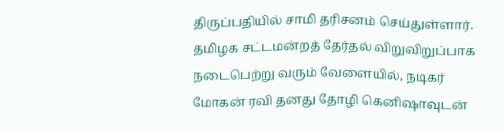திருப்பதியில் சாமி தரிசனம் செய்துள்ளார்.
தமிழக சட்டமன்றத் தேர்தல் விறுவிறுப்பாக நடைபெற்று வரும் வேளையில், நடிகர் மோகன் ரவி தனது தோழி கெனிஷாவுடன்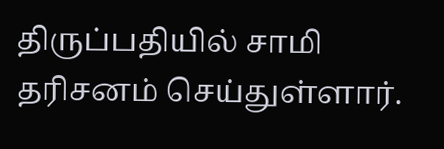திருப்பதியில் சாமி தரிசனம் செய்துள்ளார்.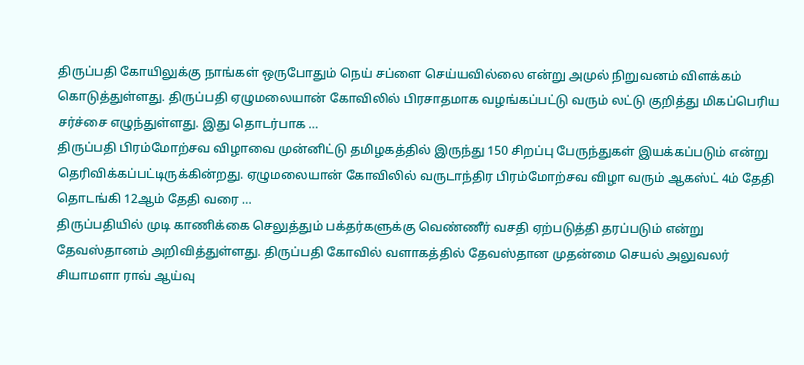திருப்பதி கோயிலுக்கு நாங்கள் ஒருபோதும் நெய் சப்ளை செய்யவில்லை என்று அமுல் நிறுவனம் விளக்கம் கொடுத்துள்ளது. திருப்பதி ஏழுமலையான் கோவிலில் பிரசாதமாக வழங்கப்பட்டு வரும் லட்டு குறித்து மிகப்பெரிய சர்ச்சை எழுந்துள்ளது. இது தொடர்பாக …
திருப்பதி பிரம்மோற்சவ விழாவை முன்னிட்டு தமிழகத்தில் இருந்து 150 சிறப்பு பேருந்துகள் இயக்கப்படும் என்று தெரிவிக்கப்பட்டிருக்கின்றது. ஏழுமலையான் கோவிலில் வருடாந்திர பிரம்மோற்சவ விழா வரும் ஆகஸ்ட் 4ம் தேதி தொடங்கி 12ஆம் தேதி வரை …
திருப்பதியில் முடி காணிக்கை செலுத்தும் பக்தர்களுக்கு வெண்ணீர் வசதி ஏற்படுத்தி தரப்படும் என்று தேவஸ்தானம் அறிவித்துள்ளது. திருப்பதி கோவில் வளாகத்தில் தேவஸ்தான முதன்மை செயல் அலுவலர் சியாமளா ராவ் ஆய்வு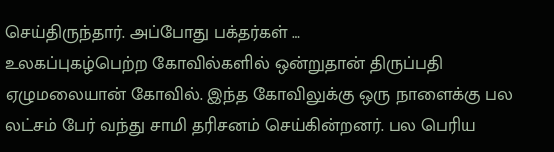செய்திருந்தார். அப்போது பக்தர்கள் …
உலகப்புகழ்பெற்ற கோவில்களில் ஒன்றுதான் திருப்பதி ஏழுமலையான் கோவில். இந்த கோவிலுக்கு ஒரு நாளைக்கு பல லட்சம் பேர் வந்து சாமி தரிசனம் செய்கின்றனர். பல பெரிய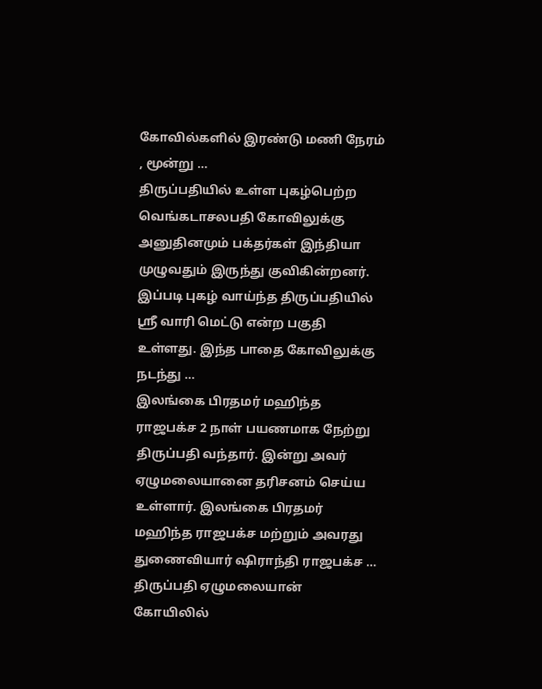கோவில்களில் இரண்டு மணி நேரம் , மூன்று …
திருப்பதியில் உள்ள புகழ்பெற்ற வெங்கடாசலபதி கோவிலுக்கு அனுதினமும் பக்தர்கள் இந்தியா முழுவதும் இருந்து குவிகின்றனர். இப்படி புகழ் வாய்ந்த திருப்பதியில் ஸ்ரீ வாரி மெட்டு என்ற பகுதி உள்ளது. இந்த பாதை கோவிலுக்கு நடந்து …
இலங்கை பிரதமர் மஹிந்த ராஜபக்ச 2 நாள் பயணமாக நேற்று திருப்பதி வந்தார். இன்று அவர் ஏழுமலையானை தரிசனம் செய்ய உள்ளார். இலங்கை பிரதமர் மஹிந்த ராஜபக்ச மற்றும் அவரது துணைவியார் ஷிராந்தி ராஜபக்ச …
திருப்பதி ஏழுமலையான் கோயிலில்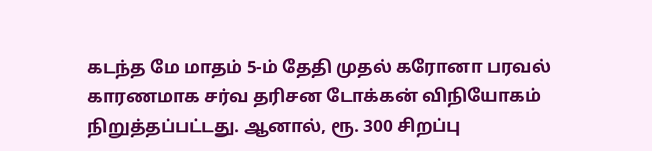கடந்த மே மாதம் 5-ம் தேதி முதல் கரோனா பரவல் காரணமாக சர்வ தரிசன டோக்கன் விநியோகம் நிறுத்தப்பட்டது. ஆனால், ரூ. 300 சிறப்பு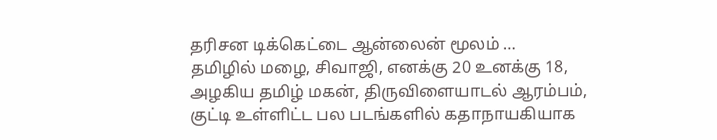தரிசன டிக்கெட்டை ஆன்லைன் மூலம் …
தமிழில் மழை, சிவாஜி, எனக்கு 20 உனக்கு 18, அழகிய தமிழ் மகன், திருவிளையாடல் ஆரம்பம், குட்டி உள்ளிட்ட பல படங்களில் கதாநாயகியாக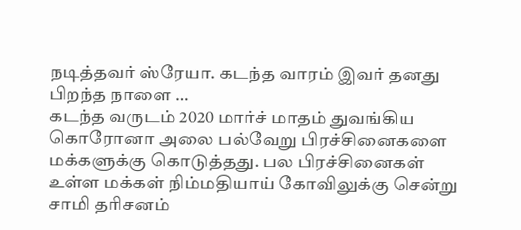நடித்தவர் ஸ்ரேயா. கடந்த வாரம் இவர் தனது பிறந்த நாளை …
கடந்த வருடம் 2020 மார்ச் மாதம் துவங்கிய கொரோனா அலை பல்வேறு பிரச்சினைகளை மக்களுக்கு கொடுத்தது. பல பிரச்சினைகள் உள்ள மக்கள் நிம்மதியாய் கோவிலுக்கு சென்று சாமி தரிசனம்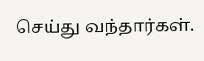செய்து வந்தார்கள்.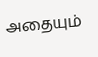அதையும்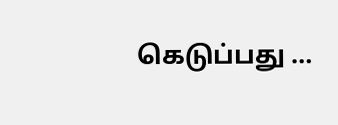கெடுப்பது …